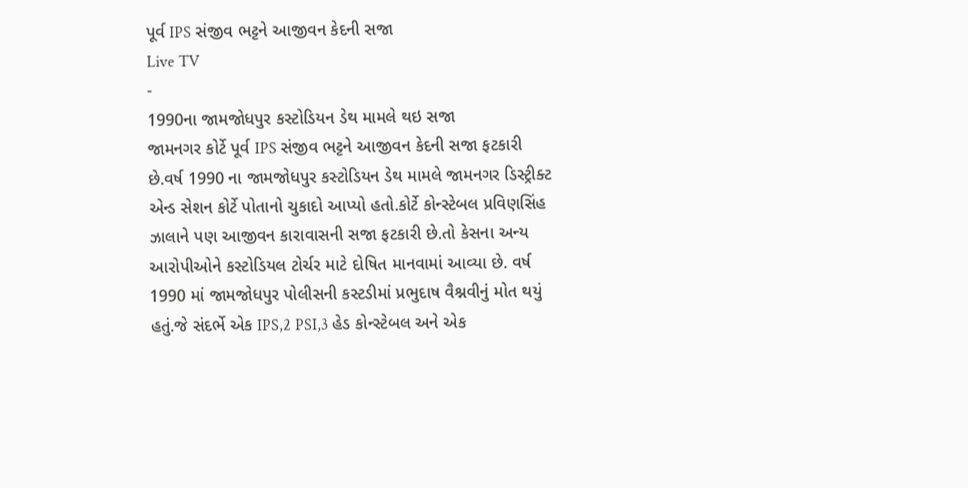પૂર્વ IPS સંજીવ ભટ્ટને આજીવન કેદની સજા
Live TV
-
1990ના જામજોધપુર કસ્ટોડિયન ડેથ મામલે થઇ સજા
જામનગર કોર્ટે પૂર્વ IPS સંજીવ ભટ્ટને આજીવન કેદની સજા ફટકારી છે.વર્ષ 1990 ના જામજોધપુર કસ્ટોડિયન ડેથ મામલે જામનગર ડિસ્ટ્રીક્ટ એન્ડ સેશન કોર્ટે પોતાનો ચુકાદો આપ્યો હતો.કોર્ટે કોન્સ્ટેબલ પ્રવિણસિંહ ઝાલાને પણ આજીવન કારાવાસની સજા ફટકારી છે.તો કેસના અન્ય આરોપીઓને કસ્ટોડિયલ ટોર્ચર માટે દોષિત માનવામાં આવ્યા છે. વર્ષ 1990 માં જામજોધપુર પોલીસની કસ્ટડીમાં પ્રભુદાષ વૈશ્નવીનું મોત થયું હતું.જે સંદર્ભે એક IPS,2 PSI,3 હેડ કોન્સ્ટેબલ અને એક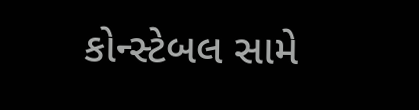કોન્સ્ટેબલ સામે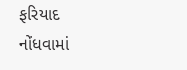ફરિયાદ નોંધવામાં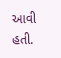આવી હતી.